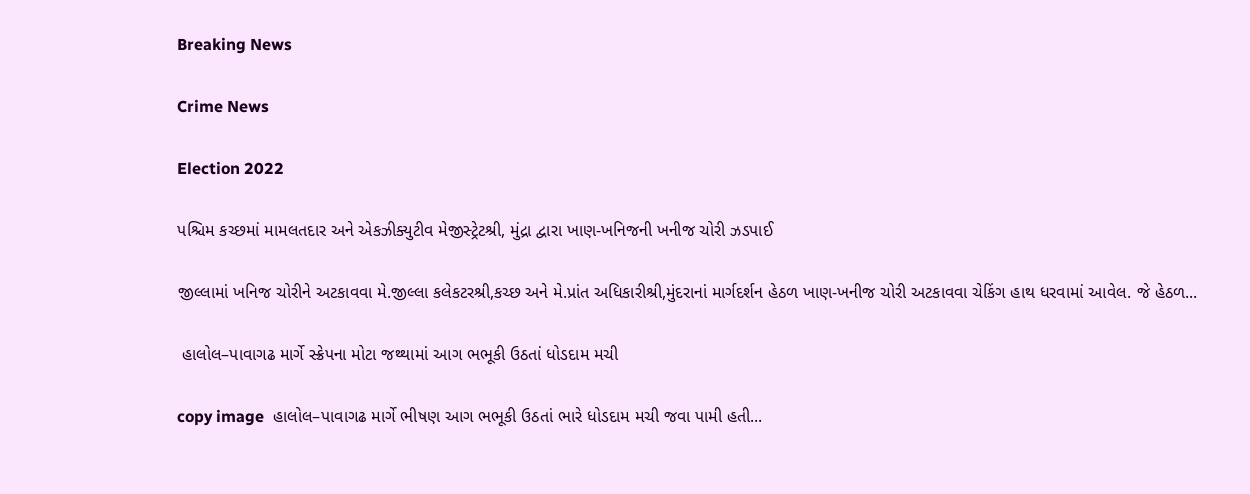Breaking News

Crime News

Election 2022

પશ્ચિમ કચ્છમાં મામલતદાર અને એકઝીક્યુટીવ મેજીસ્ટ્રેટશ્રી, મુંદ્રા દ્વારા ખાણ-ખનિજની ખનીજ ચોરી ઝડપાઈ

જીલ્લામાં ખનિજ ચોરીને અટકાવવા મે.જીલ્લા કલેકટરશ્રી,કચ્છ અને મે.પ્રાંત અધિકારીશ્રી,મુંદરાનાં માર્ગદર્શન હેઠળ ખાણ-ખનીજ ચોરી અટકાવવા ચેકિંગ હાથ ધરવામાં આવેલ. જે હેઠળ...

 હાલોલ–પાવાગઢ માર્ગે સ્ક્રેપના મોટા જથ્થામાં આગ ભભૂકી ઉઠતાં ધોડદામ મચી

copy image  હાલોલ–પાવાગઢ માર્ગે ભીષણ આગ ભભૂકી ઉઠતાં ભારે ધોડદામ મચી જવા પામી હતી...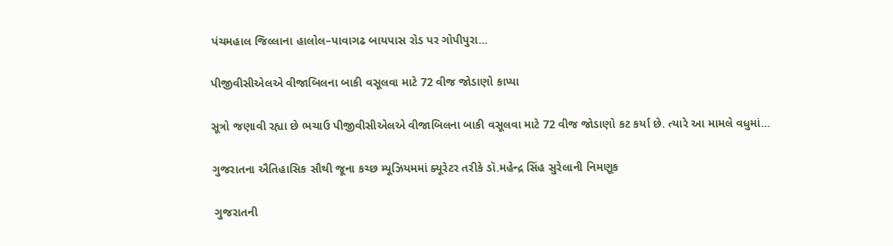પંચમહાલ જિલ્લાના હાલોલ–પાવાગઢ બાયપાસ રોડ પર ગોપીપુરા...

પીજીવીસીએલએ વીજાબિલના બાકી વસૂલવા માટે 72 વીજ જોડાણો કાપ્યા

સૂત્રો જણાવી રહ્યા છે ભચાઉ પીજીવીસીએલએ વીજાબિલના બાકી વસૂલવા માટે 72 વીજ જોડાણો કટ કર્યા છે. ત્યારે આ મામલે વધુમાં...

ગુજરાતના ઐતિહાસિક સૌથી જૂના કચ્છ મ્યૂઝિયમમાં ક્યૂરેટર તરીકે ડૉ.મહેન્દ્ર સિંહ સુરેલાની નિમણૂક

 ગુજરાતની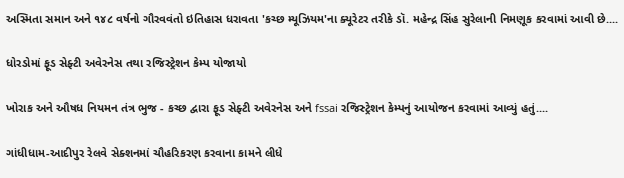અસ્મિતા સમાન અને ૧૪૮ વર્ષનો ગૌરવવંતો ઇતિહાસ ધરાવતા 'કચ્છ મ્યૂઝિયમ'ના ક્યૂરેટર તરીકે ડૉ. મહેન્દ્ર સિંહ સુરેલાની નિમણૂક કરવામાં આવી છે....

ધોરડોમાં ફૂડ સેફ્ટી અવેરનેસ તથા રજિસ્ટ્રેશન કેમ્પ યોજાયો

ખોરાક અને ઔષધ નિયમન તંત્ર ભુજ - કચ્છ દ્વારા ફૂડ સેફ્ટી અવેરનેસ અને fssai રજિસ્ટ્રેશન કેમ્પનું આયોજન કરવામાં આવ્યું હતું....

ગાંધીધામ-આદીપુર રેલવે સેક્શનમાં ચૌહરિકરણ કરવાના કામને લીધે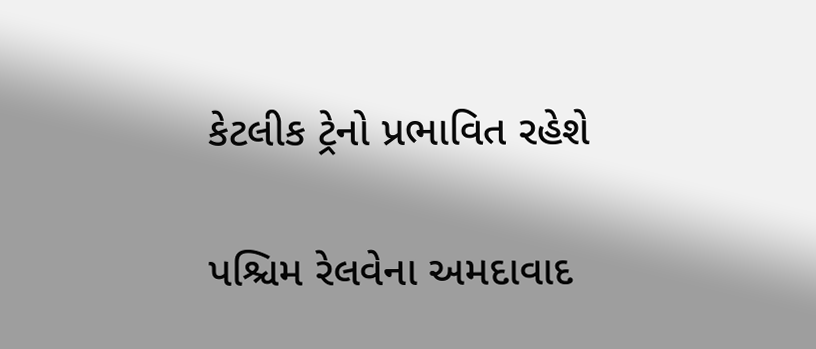કેટલીક ટ્રેનો પ્રભાવિત રહેશે

પશ્ચિમ રેલવેના અમદાવાદ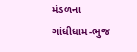મંડળના ગાંધીધામ-ભુજ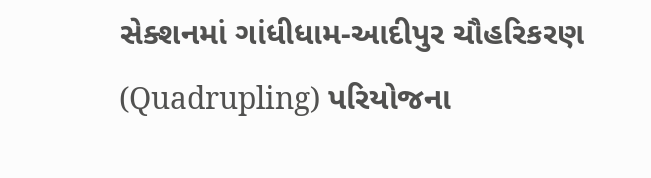સેક્શનમાં ગાંધીધામ-આદીપુર ચૌહરિકરણ (Quadrupling) પરિયોજના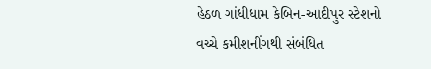હેઠળ ગાંધીધામ કેબિન-આદીપુર સ્ટેશનો વચ્ચે કમીશનીંગથી સંબંધિત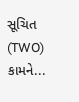સૂચિત (TWO) કામને...